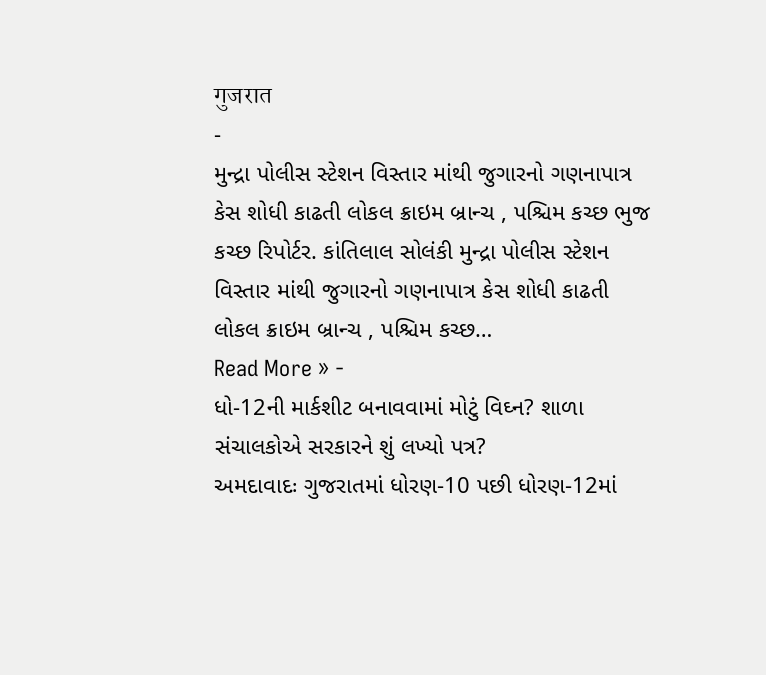गुजरात
-
મુન્દ્રા પોલીસ સ્ટેશન વિસ્તાર માંથી જુગારનો ગણનાપાત્ર કેસ શોધી કાઢતી લોકલ ક્રાઇમ બ્રાન્ચ , પશ્ચિમ કચ્છ ભુજ
કચ્છ રિપોર્ટર. કાંતિલાલ સોલંકી મુન્દ્રા પોલીસ સ્ટેશન વિસ્તાર માંથી જુગારનો ગણનાપાત્ર કેસ શોધી કાઢતી લોકલ ક્રાઇમ બ્રાન્ચ , પશ્ચિમ કચ્છ…
Read More » -
ધો-12ની માર્કશીટ બનાવવામાં મોટું વિઘ્ન? શાળા સંચાલકોએ સરકારને શું લખ્યો પત્ર?
અમદાવાદઃ ગુજરાતમાં ધોરણ-10 પછી ધોરણ-12માં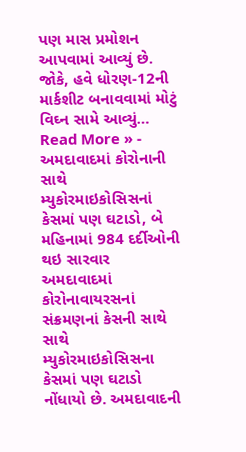પણ માસ પ્રમોશન આપવામાં આવ્યું છે. જોકે, હવે ધોરણ-12ની માર્કશીટ બનાવવામાં મોટું વિઘ્ન સામે આવ્યું…
Read More » -
અમદાવાદમાં કોરોનાની સાથે મ્યુકોરમાઇકોસિસનાં કેસમાં પણ ઘટાડો, બે મહિનામાં 984 દર્દીઓની થઇ સારવાર
અમદાવાદમાં કોરોનાવાયરસનાં સંક્રમણનાં કેસની સાથે સાથે મ્યુકોરમાઇકોસિસના કેસમાં પણ ઘટાડો નોંધાયો છે. અમદાવાદની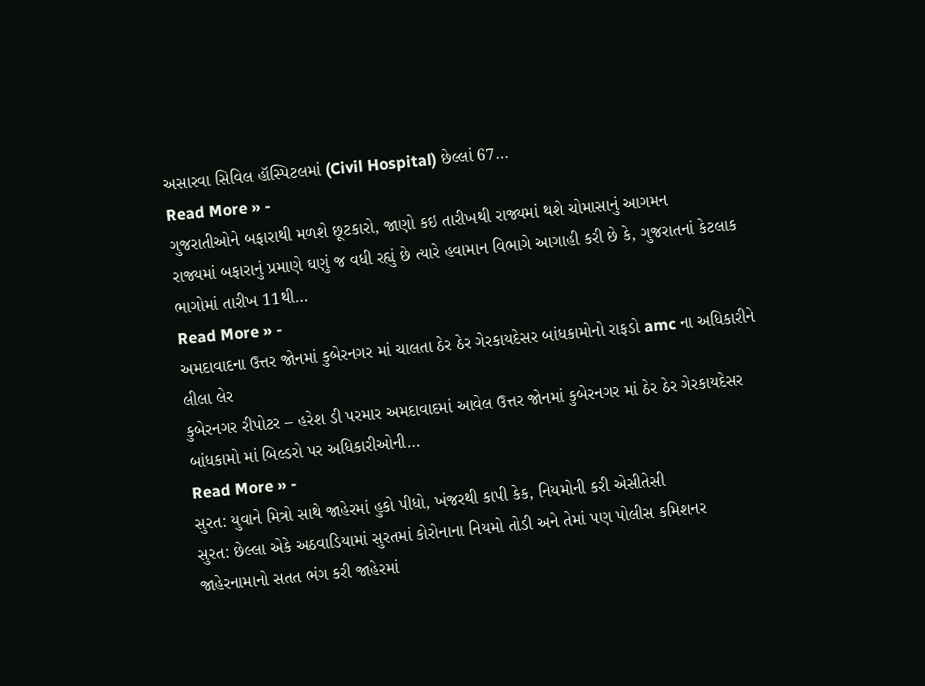અસારવા સિવિલ હૉસ્પિટલમાં (Civil Hospital) છેલ્લાં 67…
Read More » -
ગુજરાતીઓને બફારાથી મળશે છૂટકારો, જાણો કઇ તારીખથી રાજ્યમાં થશે ચોમાસાનું આગમન
રાજ્યમાં બફારાનું પ્રમાણે ઘણું જ વધી રહ્યું છે ત્યારે હવામાન વિભાગે આગાહી કરી છે કે, ગુજરાતનાં કેટલાક ભાગોમાં તારીખ 11થી…
Read More » -
અમદાવાદના ઉત્તર જોનમાં કુબેરનગર માં ચાલતા ઠેર ઠેર ગેરકાયદેસર બાંધકામોનો રાફડો amc ના અધિકારીને લીલા લેર
કુબેરનગર રીપોટર – હરેશ ડી પરમાર અમદાવાદમાં આવેલ ઉત્તર જોનમાં કુબેરનગર માં ઠેર ઠેર ગેરકાયદેસર બાંધકામો માં બિલ્ડરો પર અધિકારીઓની…
Read More » -
સુરત: યુવાને મિત્રો સાથે જાહેરમાં હુકો પીધો, ખંજરથી કાપી કેક, નિયમોની કરી એસીતેસી
સુરત: છેલ્લા એકે અઠવાડિયામાં સુરતમાં કોરોનાના નિયમો તોડી અને તેમાં પણ પોલીસ કમિશનર જાહેરનામાનો સતત ભંગ કરી જાહેરમાં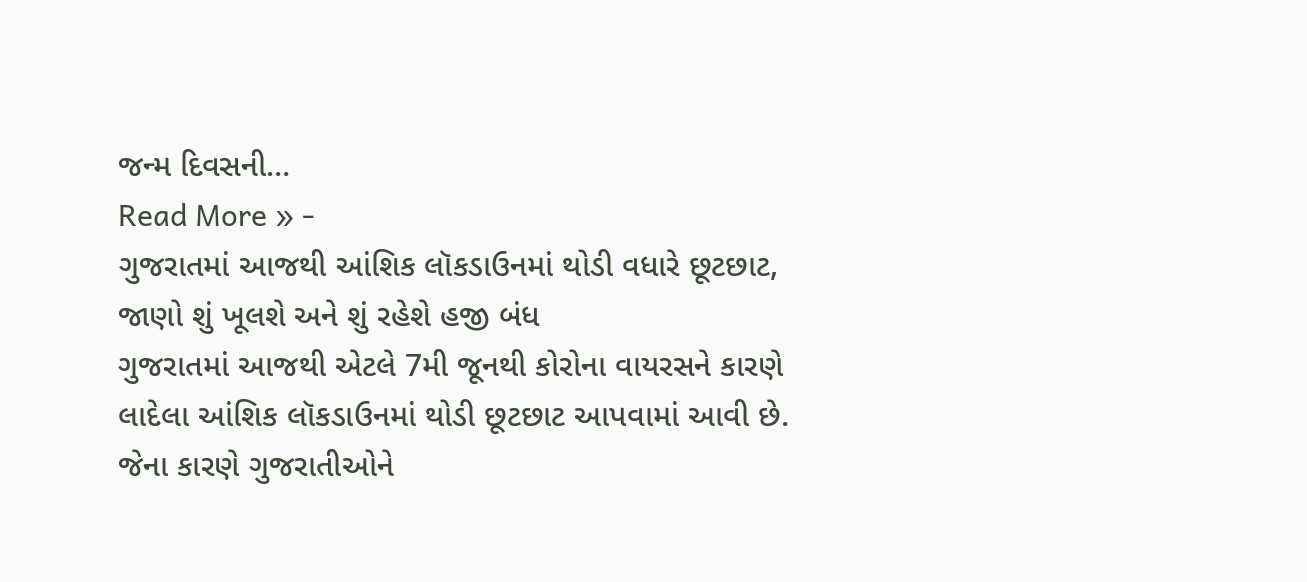જન્મ દિવસની…
Read More » -
ગુજરાતમાં આજથી આંશિક લૉકડાઉનમાં થોડી વધારે છૂટછાટ, જાણો શું ખૂલશે અને શું રહેશે હજી બંધ
ગુજરાતમાં આજથી એટલે 7મી જૂનથી કોરોના વાયરસને કારણે લાદેલા આંશિક લૉકડાઉનમાં થોડી છૂટછાટ આપવામાં આવી છે. જેના કારણે ગુજરાતીઓને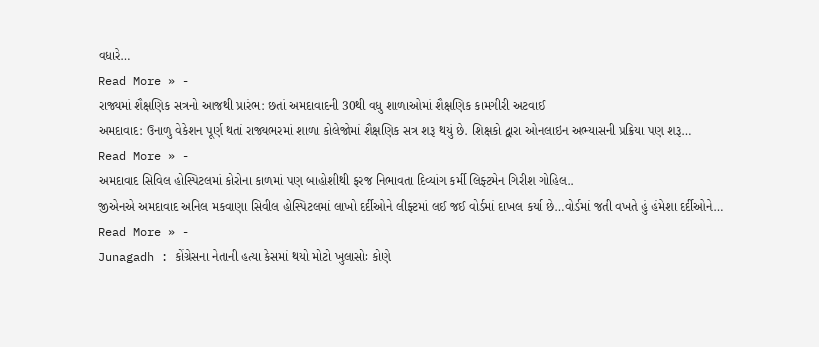વધારે…
Read More » -
રાજ્યમાં શૈક્ષણિક સત્રનો આજથી પ્રારંભ: છતાં અમદાવાદની 30થી વધુ શાળાઓમાં શૈક્ષણિક કામગીરી અટવાઈ
અમદાવાદ: ઉનાળુ વેકેશન પૂર્ણ થતાં રાજ્યભરમાં શાળા કોલેજોમાં શૈક્ષણિક સત્ર શરૂ થયું છે. શિક્ષકો દ્વારા ઓનલાઇન અભ્યાસની પ્રક્રિયા પણ શરૂ…
Read More » -
અમદાવાદ સિવિલ હોસ્પિટલમાં કોરોના કાળમાં પણ બાહોશીથી ફરજ નિભાવતા દિવ્યાંગ કર્મી લિફ્ટમેન ગિરીશ ગોહિલ..
જીએનએ અમદાવાદ અનિલ મકવાણા સિવીલ હોસ્પિટલમાં લાખો દર્દીઓને લીફ્ટમાં લઈ જઈ વોર્ડમાં દાખલ કર્યા છે…વોર્ડમાં જતી વખતે હું હંમેશા દર્દીઓને…
Read More » -
Junagadh : કોંગ્રેસના નેતાની હત્યા કેસમાં થયો મોટો ખુલાસોઃ કોણે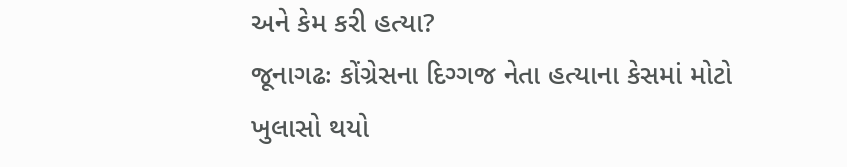અને કેમ કરી હત્યા?
જૂનાગઢઃ કોંગ્રેસના દિગ્ગજ નેતા હત્યાના કેસમાં મોટો ખુલાસો થયો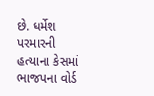છે. ધર્મેશ પરમારની હત્યાના કેસમાં ભાજપના વોર્ડ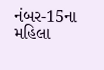નંબર-15ના મહિલા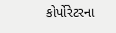કોર્પોરેટરના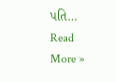પતિ…
Read More »